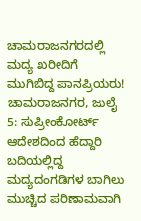ಚಾಮರಾಜನಗರದಲ್ಲಿ ಮದ್ಯ ಖರೀದಿಗೆ ಮುಗಿಬಿದ್ದ ಪಾನಪ್ರಿಯರು!
ಚಾಮರಾಜನಗರ, ಜುಲೈ 5: ಸುಪ್ರೀಂಕೋರ್ಟ್ ಆದೇಶದಿಂದ ಹೆದ್ದಾರಿ ಬದಿಯಲ್ಲಿದ್ದ ಮದ್ಯದಂಗಡಿಗಳ ಬಾಗಿಲು ಮುಚ್ಚಿದ ಪರಿಣಾಮವಾಗಿ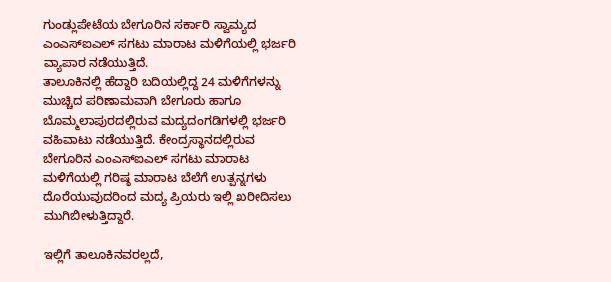ಗುಂಡ್ಲುಪೇಟೆಯ ಬೇಗೂರಿನ ಸರ್ಕಾರಿ ಸ್ವಾಮ್ಯದ ಎಂಎಸ್ಐಎಲ್ ಸಗಟು ಮಾರಾಟ ಮಳಿಗೆಯಲ್ಲಿ ಭರ್ಜರಿ ವ್ಯಾಪಾರ ನಡೆಯುತ್ತಿದೆ.
ತಾಲೂಕಿನಲ್ಲಿ ಹೆದ್ದಾರಿ ಬದಿಯಲ್ಲಿದ್ದ 24 ಮಳಿಗೆಗಳನ್ನು ಮುಚ್ಚಿದ ಪರಿಣಾಮವಾಗಿ ಬೇಗೂರು ಹಾಗೂ ಬೊಮ್ಮಲಾಪುರದಲ್ಲಿರುವ ಮದ್ಯದಂಗಡಿಗಳಲ್ಲಿ ಭರ್ಜರಿ ವಹಿವಾಟು ನಡೆಯುತ್ತಿದೆ. ಕೇಂದ್ರಸ್ಥಾನದಲ್ಲಿರುವ ಬೇಗೂರಿನ ಎಂಎಸ್ಐಎಲ್ ಸಗಟು ಮಾರಾಟ ಮಳಿಗೆಯಲ್ಲಿ ಗರಿಷ್ಠ ಮಾರಾಟ ಬೆಲೆಗೆ ಉತ್ಪನ್ನಗಳು ದೊರೆಯುವುದರಿಂದ ಮದ್ಯ ಪ್ರಿಯರು ಇಲ್ಲಿ ಖರೀದಿಸಲು ಮುಗಿಬೀಳುತ್ತಿದ್ದಾರೆ.

ಇಲ್ಲಿಗೆ ತಾಲೂಕಿನವರಲ್ಲದೆ,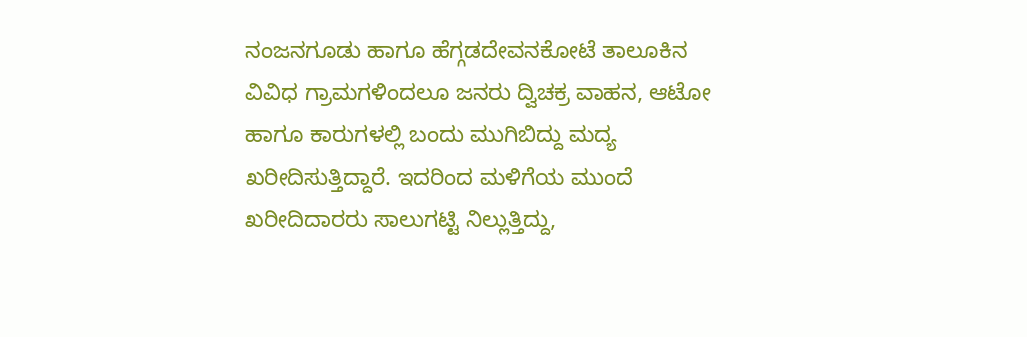ನಂಜನಗೂಡು ಹಾಗೂ ಹೆಗ್ಗಡದೇವನಕೋಟೆ ತಾಲೂಕಿನ ವಿವಿಧ ಗ್ರಾಮಗಳಿಂದಲೂ ಜನರು ದ್ವಿಚಕ್ರ ವಾಹನ, ಆಟೋ ಹಾಗೂ ಕಾರುಗಳಲ್ಲಿ ಬಂದು ಮುಗಿಬಿದ್ದು ಮದ್ಯ ಖರೀದಿಸುತ್ತಿದ್ದಾರೆ. ಇದರಿಂದ ಮಳಿಗೆಯ ಮುಂದೆ ಖರೀದಿದಾರರು ಸಾಲುಗಟ್ಟಿ ನಿಲ್ಲುತ್ತಿದ್ದು,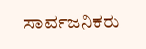ಸಾರ್ವಜನಿಕರು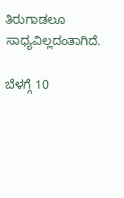ತಿರುಗಾಡಲೂ ಸಾಧ್ಯವಿಲ್ಲದಂತಾಗಿದೆ.

ಬೆಳಗ್ಗೆ 10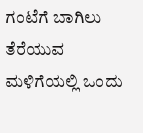ಗಂಟೆಗೆ ಬಾಗಿಲು ತೆರೆಯುವ ಮಳಿಗೆಯಲ್ಲಿ ಒಂದು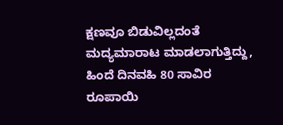ಕ್ಷಣವೂ ಬಿಡುವಿಲ್ಲದಂತೆ ಮದ್ಯಮಾರಾಟ ಮಾಡಲಾಗುತ್ತಿದ್ದು, ಹಿಂದೆ ದಿನವಹಿ 80 ಸಾವಿರ ರೂಪಾಯಿ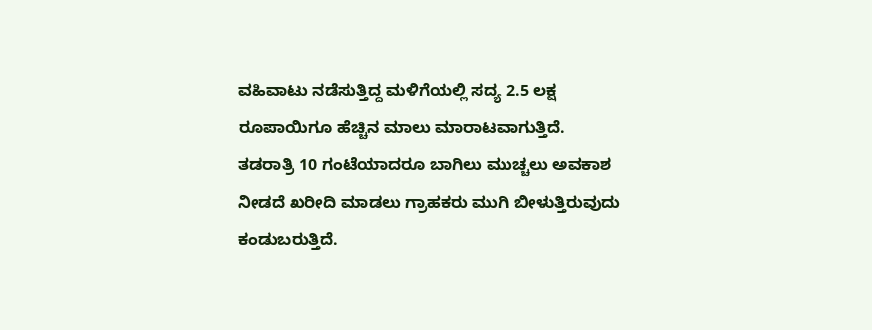ವಹಿವಾಟು ನಡೆಸುತ್ತಿದ್ದ ಮಳಿಗೆಯಲ್ಲಿ ಸದ್ಯ 2.5 ಲಕ್ಷ ರೂಪಾಯಿಗೂ ಹೆಚ್ಚಿನ ಮಾಲು ಮಾರಾಟವಾಗುತ್ತಿದೆ. ತಡರಾತ್ರಿ 10 ಗಂಟೆಯಾದರೂ ಬಾಗಿಲು ಮುಚ್ಚಲು ಅವಕಾಶ ನೀಡದೆ ಖರೀದಿ ಮಾಡಲು ಗ್ರಾಹಕರು ಮುಗಿ ಬೀಳುತ್ತಿರುವುದು ಕಂಡುಬರುತ್ತಿದೆ.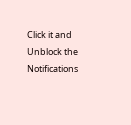Click it and Unblock the Notifications